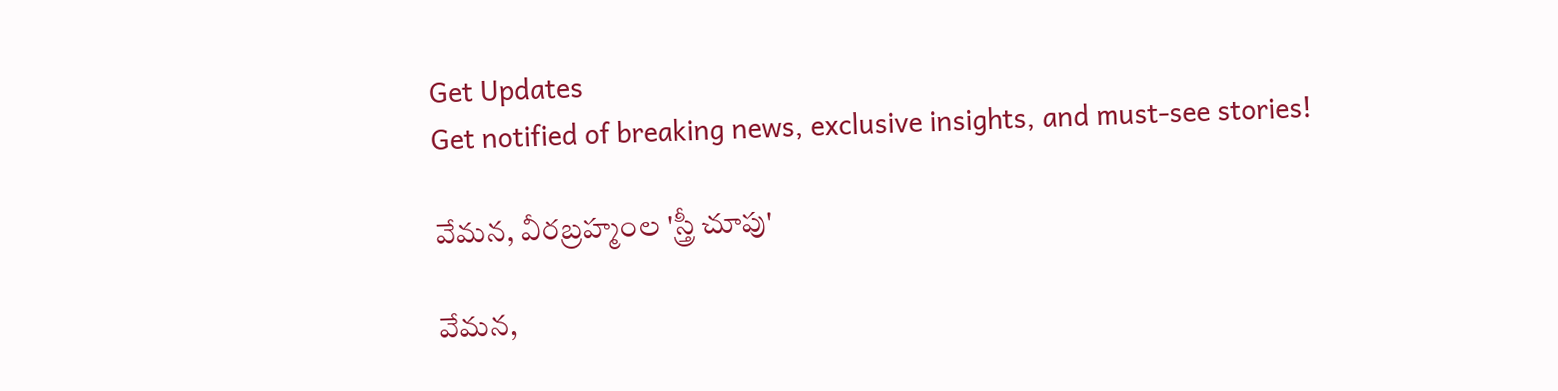Get Updates
Get notified of breaking news, exclusive insights, and must-see stories!

వేమన, వీరబ్రహ్మంల 'స్త్రీ చూపు'

వేమన,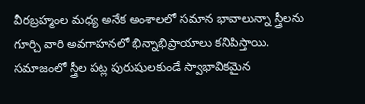వీరబ్రహ్మంల మధ్య అనేక అంశాలలో సమాన భావాలున్నా స్త్రీలను గూర్చి వారి అవగాహనలో భిన్నాభిప్రాయాలు కనిపిస్తాయి. సమాజంలో స్త్రీల పట్ల పురుషులకుండే స్వాభావికమైన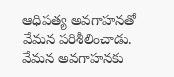ఆధిపత్య అవగాహనతో వేమన పరిశీలించాడు. వేమన అవగాహనకు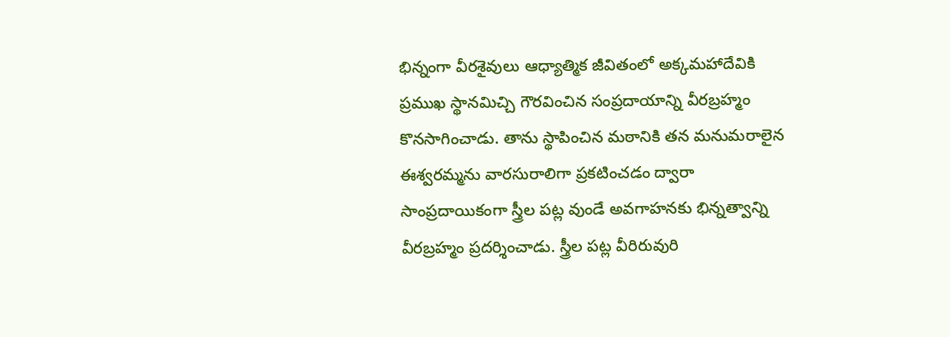భిన్నంగా వీరశైవులు ఆధ్యాత్మిక జీవితంలో అక్కమహాదేవికి ప్రముఖ స్థానమిచ్చి గౌరవించిన సంప్రదాయాన్ని వీరబ్రహ్మం కొనసాగించాడు. తాను స్థాపించిన మఠానికి తన మనుమరాలైన ఈశ్వరమ్మను వారసురాలిగా ప్రకటించడం ద్వారా సాంప్రదాయికంగా స్త్రీల పట్ల వుండే అవగాహనకు భిన్నత్వాన్ని వీరబ్రహ్మం ప్రదర్శించాడు. స్త్రీల పట్ల వీరిరువురి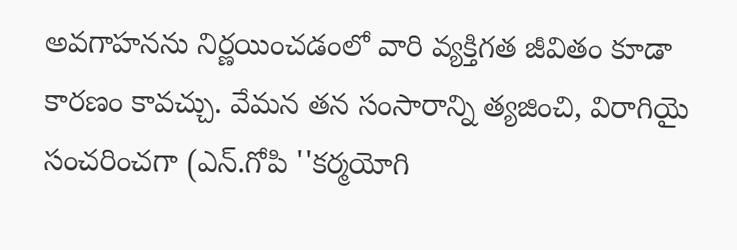అవగాహనను నిర్ణయించడంలో వారి వ్యక్తిగత జీవితం కూడా కారణం కావచ్చు. వేమన తన సంసారాన్ని త్యజించి, విరాగియై సంచరించగా (ఎన్‌.గోపి ''కర్మయోగి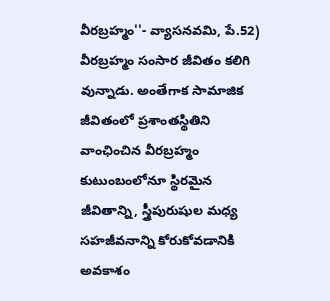వీరబ్రహ్మం''- వ్యాసనవమి, పే.52) వీరబ్రహ్మం సంసార జీవితం కలిగి వున్నాడు. అంతేగాక సామాజిక జీవితంలో ప్రశాంతస్థితిని వాంఛించిన వీరబ్రహ్మం కుటుంబంలోనూ స్థిరమైన జీవితాన్ని, స్త్రీపురుషుల మధ్య సహజీవనాన్ని కోరుకోవడానికి అవకాశం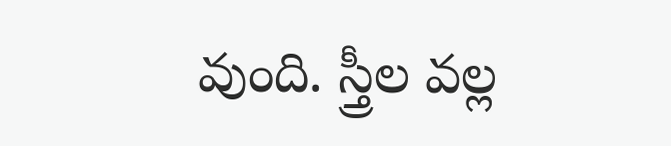వుంది. స్త్రీల వల్ల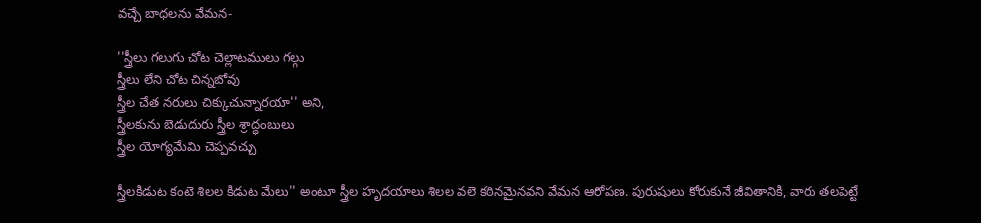వచ్చే బాధలను వేమన-

''స్త్రీలు గలుగు చోట చెల్లాటములు గల్గు
స్త్రీలు లేని చోట చిన్నబోవు
స్త్రీల చేత నరులు చిక్కుచున్నారయా'' అని,
స్త్రీలకును బెడుదురు స్త్రీల శ్రాద్ధంబులు
స్త్రీల యోగ్యమేమి చెప్పవచ్చు

స్త్రీలకిడుట కంటె శిలల కిడుట మేలు'' అంటూ స్త్రీల హృదయాలు శిలల వలె కఠినమైనవని వేమన ఆరోపణ. పురుషులు కోరుకునే జీవితానికి, వారు తలపెట్టే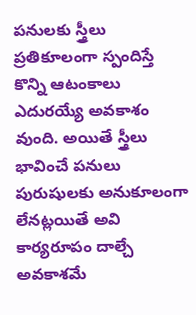పనులకు స్త్రీలు ప్రతికూలంగా స్పందిస్తే కొన్ని ఆటంకాలు ఎదురయ్యే అవకాశం వుంది. అయితే స్త్రీలు భావించే పనులు పురుషులకు అనుకూలంగా లేనట్లయితే అవి కార్యరూపం దాల్చే అవకాశమే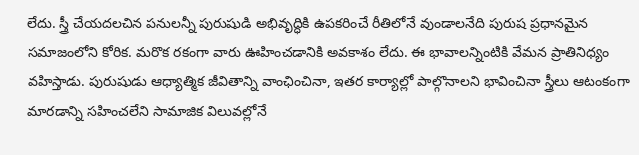లేదు. స్త్రీ చేయదలచిన పనులన్నీ పురుషుడి అభివృద్ధికి ఉపకరించే రీతిలోనే వుండాలనేది పురుష ప్రధానమైన సమాజంలోని కోరిక. మరొక రకంగా వారు ఊహించడానికి అవకాశం లేదు. ఈ భావాలన్నింటికి వేమన ప్రాతినిధ్యం వహిస్తాడు. పురుషుడు ఆధ్యాత్మిక జీవితాన్ని వాంఛించినా, ఇతర కార్యాల్లో పాల్గొనాలని భావించినా స్త్రీలు ఆటంకంగా మారడాన్ని సహించలేని సామాజిక విలువల్లోనే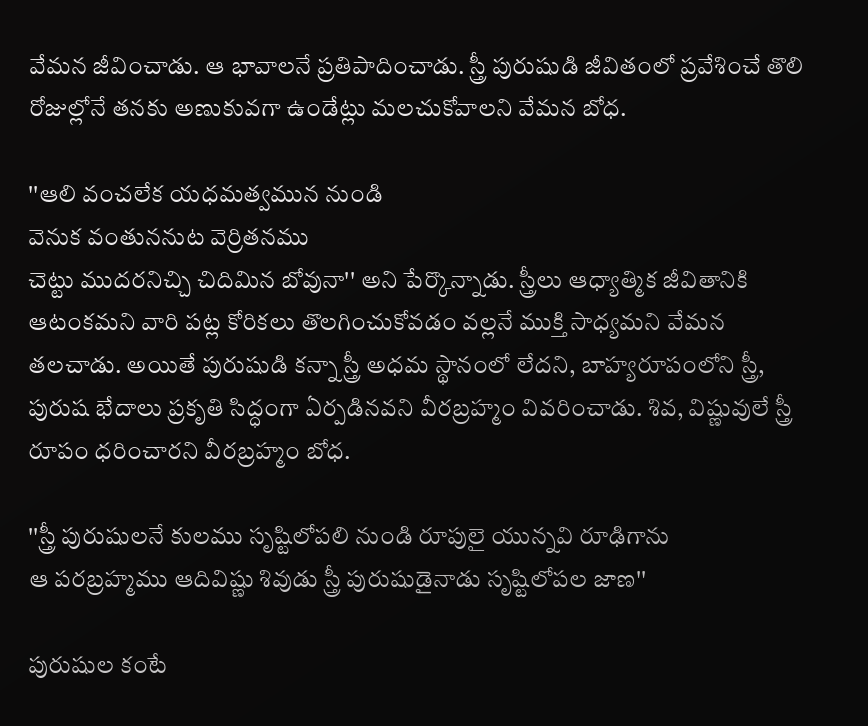వేమన జీవించాడు. ఆ భావాలనే ప్రతిపాదించాడు. స్త్రీ పురుషుడి జీవితంలో ప్రవేశించే తొలి రోజుల్లోనే తనకు అణుకువగా ఉండేట్లు మలచుకోవాలని వేమన బోధ.

''ఆలి వంచలేక యధమత్వమున నుండి
వెనుక వంతుననుట వెర్రితనము
చెట్టు ముదరనిచ్చి చిదిమిన బోవునా'' అని పేర్కొన్నాడు. స్త్రీలు ఆధ్యాత్మిక జీవితానికి ఆటంకమని వారి పట్ల కోరికలు తొలగించుకోవడం వల్లనే ముక్తి సాధ్యమని వేమన తలచాడు. అయితే పురుషుడి కన్నా స్త్రీ అధమ స్థానంలో లేదని, బాహ్యరూపంలోని స్త్రీ, పురుష భేదాలు ప్రకృతి సిద్ధంగా ఏర్పడినవని వీరబ్రహ్మం వివరించాడు. శివ, విష్ణువులే స్త్రీ రూపం ధరించారని వీరబ్రహ్మం బోధ.

''స్త్రీ పురుషులనే కులము సృష్టిలోపలి నుండి రూపులై యున్నవి రూఢిగాను
ఆ పరబ్రహ్మము ఆదివిష్ణు శివుడు స్త్రీ పురుషుడైనాడు సృష్టిలోపల జాణ''

పురుషుల కంటే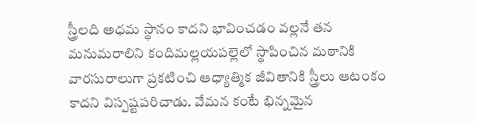స్త్రీలది అధమ స్థానం కాదని భావించడం వల్లనే తన మనుమరాలిని కందిమల్లయపల్లెలో స్థాపించిన మఠానికి వారసురాలుగా ప్రకటించి ఆధ్యాత్మిక జీవితానికి స్త్రీలు ఆటంకం కాదని విస్పష్టపరిచాడు. వేమన కంటే భిన్నమైన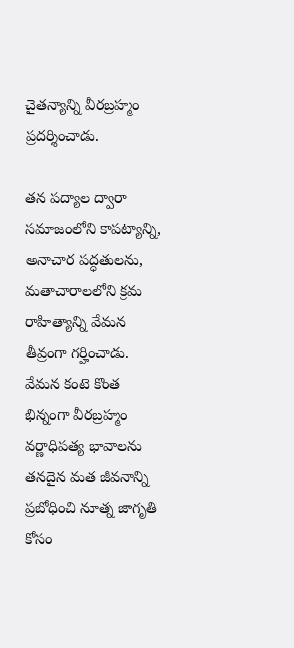చైతన్యాన్ని వీరబ్రహ్మం ప్రదర్శించాడు.

తన పద్యాల ద్వారా సమాజంలోని కాపట్యాన్ని, అనాచార పద్ధతులను, మతాచారాలలోని క్రమ రాహిత్యాన్ని వేమన తీవ్రంగా గర్హించాడు. వేమన కంటె కొంత భిన్నంగా వీరబ్రహ్మం వర్ణాధిపత్య భావాలను తనదైన మత జీవనాన్ని ప్రబోధించి నూత్న జాగృతి కోసం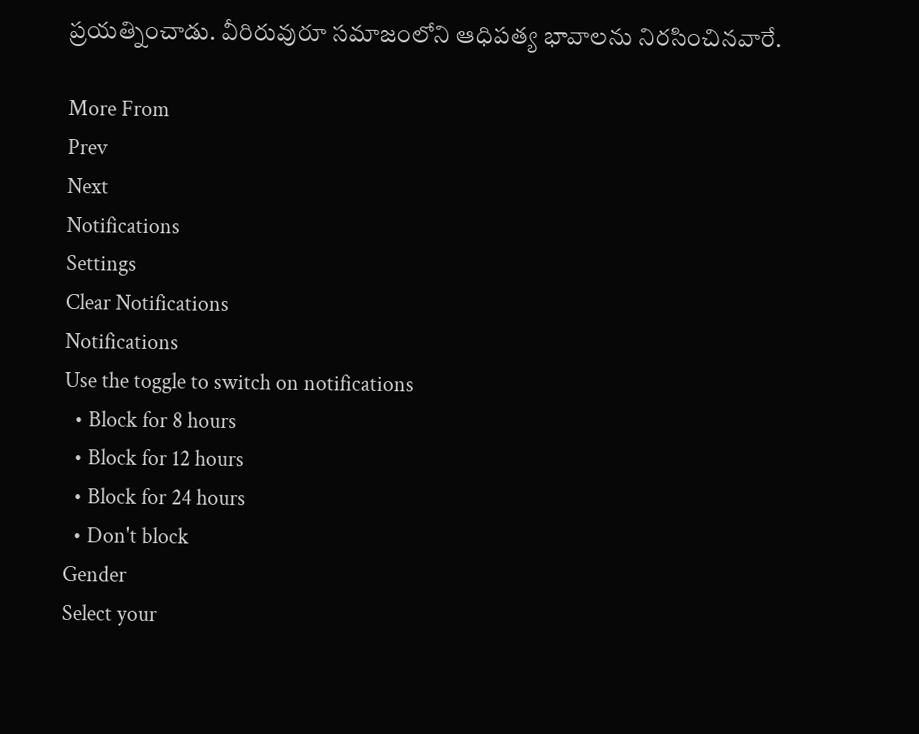ప్రయత్నించాడు. వీరిరువురూ సమాజంలోని ఆధిపత్య భావాలను నిరసించినవారే.

More From
Prev
Next
Notifications
Settings
Clear Notifications
Notifications
Use the toggle to switch on notifications
  • Block for 8 hours
  • Block for 12 hours
  • Block for 24 hours
  • Don't block
Gender
Select your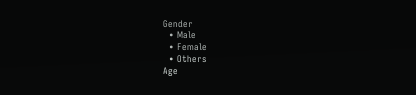Gender
  • Male
  • Female
  • Others
Age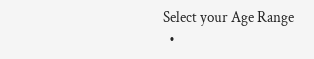Select your Age Range
  •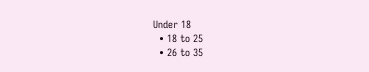Under 18
  • 18 to 25
  • 26 to 35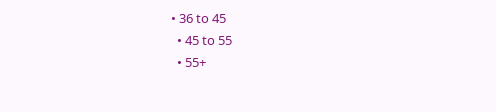• 36 to 45
  • 45 to 55
  • 55+